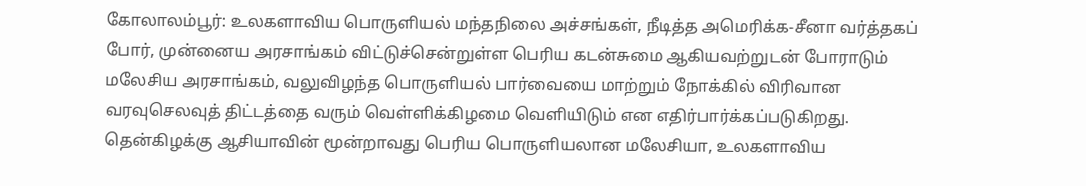கோலாலம்பூர்: உலகளாவிய பொருளியல் மந்தநிலை அச்சங்கள், நீடித்த அமெரிக்க-சீனா வர்த்தகப் போர், முன்னைய அரசாங்கம் விட்டுச்சென்றுள்ள பெரிய கடன்சுமை ஆகியவற்றுடன் போராடும் மலேசிய அரசாங்கம், வலுவிழந்த பொருளியல் பார்வையை மாற்றும் நோக்கில் விரிவான வரவுசெலவுத் திட்டத்தை வரும் வெள்ளிக்கிழமை வெளியிடும் என எதிர்பார்க்கப்படுகிறது.
தென்கிழக்கு ஆசியாவின் மூன்றாவது பெரிய பொருளியலான மலேசியா, உலகளாவிய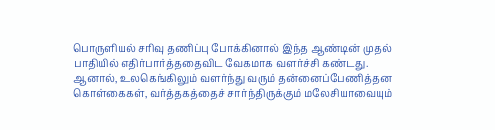பொருளியல் சரிவு தணிப்பு போக்கினால் இந்த ஆண்டின் முதல் பாதியில் எதிர்பார்த்ததைவிட வேகமாக வளர்ச்சி கண்டது.
ஆனால், உலகெங்கிலும் வளர்ந்து வரும் தன்னைப்பேணித்தன கொள்கைகள், வர்த்தகத்தைச் சார்ந்திருக்கும் மலேசியாவையும்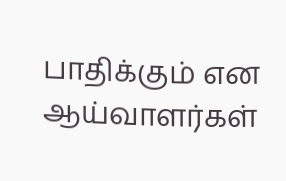பாதிக்கும் என ஆய்வாளர்கள்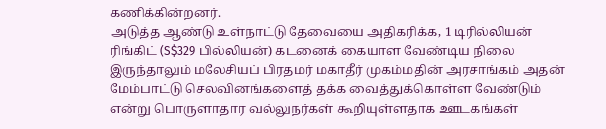கணிக்கின்றனர்.
அடுத்த ஆண்டு உள்நாட்டு தேவையை அதிகரிக்க, 1 டிரில்லியன் ரிங்கிட் (S$329 பில்லியன்) கடனைக் கையாள வேண்டிய நிலை இருந்தாலும் மலேசியப் பிரதமர் மகாதீர் முகம்மதின் அரசாங்கம் அதன் மேம்பாட்டு செலவினங்களைத் தக்க வைத்துக்கொள்ள வேண்டும் என்று பொருளாதார வல்லுநர்கள் கூறியுள்ளதாக ஊடகங்கள்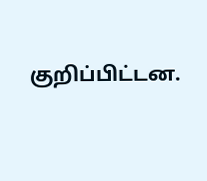குறிப்பிட்டன.